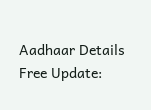Aadhaar Details Free Update: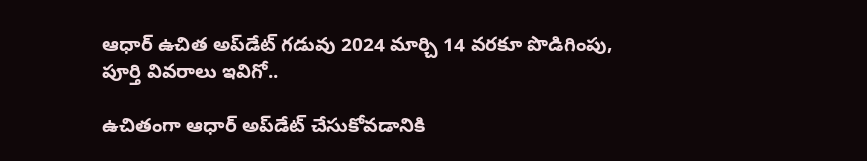ఆధార్ ఉచిత అప్‌డేట్ గడువు 2024 మార్చి 14 వరకూ పొడిగింపు, పూర్తి వివరాలు ఇవిగో..

ఉచితంగా ఆధార్ అప్‌డేట్ చేసుకోవడానికి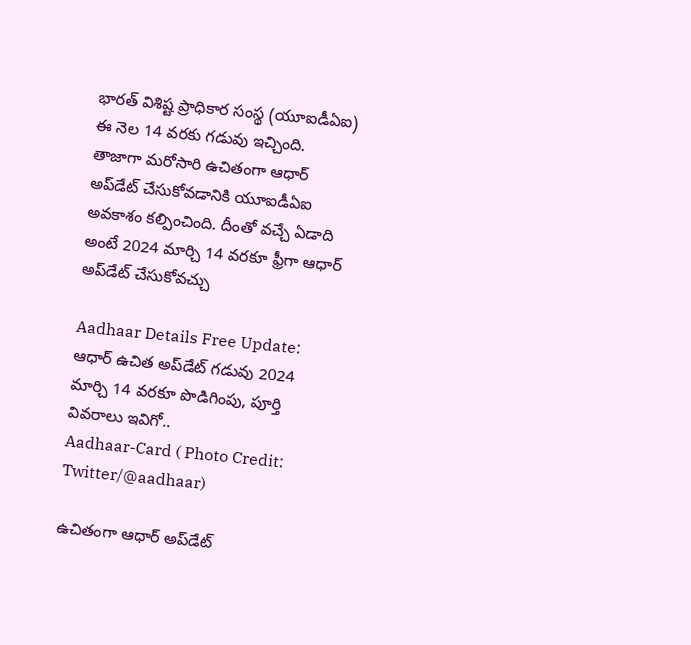భారత్ విశిష్ట ప్రాధికార సంస్థ (యూఐడీఏఐ) ఈ నెల 14 వరకు గడువు ఇచ్చింది. తాజాగా మరోసారి ఉచితంగా ఆధార్ అప్‌డేట్ చేసుకోవడానికి యూఐడీఏఐ అవకాశం కల్పించింది. దీంతో వచ్చే ఏడాది అంటే 2024 మార్చి 14 వరకూ ఫ్రీగా ఆధార్ అప్‌డేట్ చేసుకోవచ్చు

Aadhaar Details Free Update: ఆధార్ ఉచిత అప్‌డేట్ గడువు 2024 మార్చి 14 వరకూ పొడిగింపు, పూర్తి వివరాలు ఇవిగో..
Aadhaar-Card ( Photo Credit: Twitter/@aadhaar)

ఉచితంగా ఆధార్ అప్‌డేట్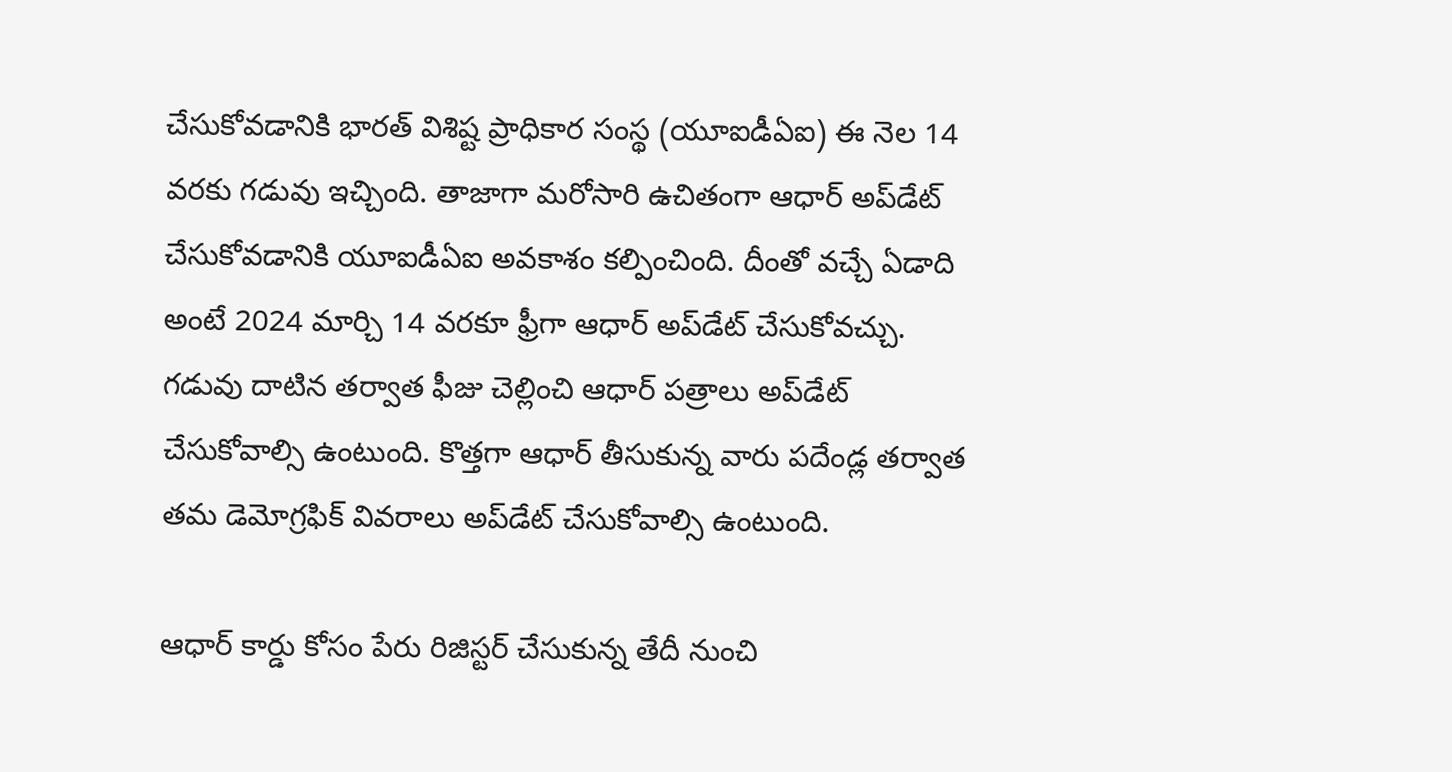చేసుకోవడానికి భారత్ విశిష్ట ప్రాధికార సంస్థ (యూఐడీఏఐ) ఈ నెల 14 వరకు గడువు ఇచ్చింది. తాజాగా మరోసారి ఉచితంగా ఆధార్ అప్‌డేట్ చేసుకోవడానికి యూఐడీఏఐ అవకాశం కల్పించింది. దీంతో వచ్చే ఏడాది అంటే 2024 మార్చి 14 వరకూ ఫ్రీగా ఆధార్ అప్‌డేట్ చేసుకోవచ్చు. గడువు దాటిన తర్వాత ఫీజు చెల్లించి ఆధార్ పత్రాలు అప్‌డేట్ చేసుకోవాల్సి ఉంటుంది. కొత్తగా ఆధార్ తీసుకున్న వారు పదేండ్ల తర్వాత తమ డెమోగ్రఫిక్ వివరాలు అప్‌డేట్ చేసుకోవాల్సి ఉంటుంది.

ఆధార్ కార్డు కోసం పేరు రిజిస్టర్ చేసుకున్న తేదీ నుంచి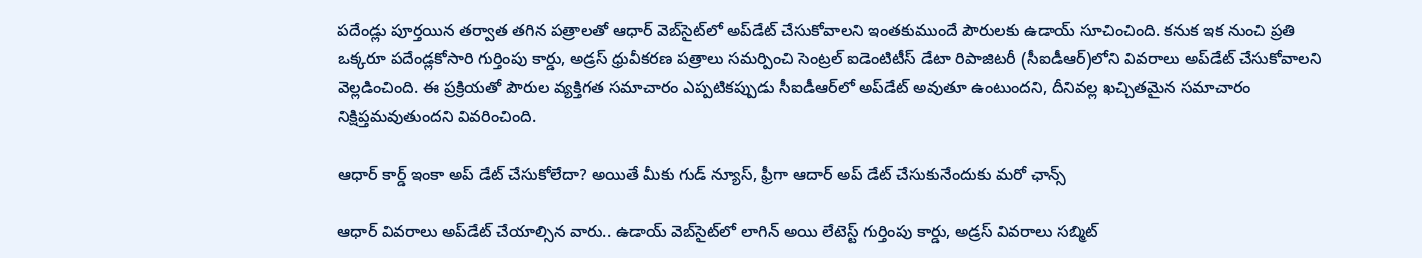పదేండ్లు పూర్తయిన తర్వాత తగిన పత్రాలతో ఆధార్ వెబ్‌సైట్‌లో అప్‌డేట్ చేసుకోవాలని ఇంతకుముందే పౌరులకు ఉడాయ్ సూచించింది. కనుక ఇక నుంచి ప్రతి ఒక్కరూ పదేండ్లకోసారి గుర్తింపు కార్డు, అడ్రస్ ధ్రువీకరణ పత్రాలు సమర్పించి సెంట్రల్ ఐడెంటిటీస్ డేటా రిపాజిటరీ (సీఐడీఆర్)లోని వివరాలు అప్‌డేట్ చేసుకోవాలని వెల్లడించింది. ఈ ప్రక్రియతో పౌరుల వ్యక్తిగత సమాచారం ఎప్పటికప్పుడు సీఐడీఆర్‌లో అప్‌డేట్ అవుతూ ఉంటుందని, దీనివల్ల ఖచ్చితమైన సమాచారం నిక్షిప్తమవుతుందని వివరించింది.

ఆధార్ కార్డ్ ఇంకా అప్ డేట్ చేసుకోలేదా? అయితే మీకు గుడ్ న్యూస్, ఫ్రీగా ఆదార్ అప్ డేట్ చేసుకునేందుకు మ‌రో ఛాన్స్

ఆధార్ వివరాలు అప్‌డేట్ చేయాల్సిన వారు.. ఉడాయ్ వెబ్‌సైట్‌లో లాగిన్ అయి లేటెస్ట్ గుర్తింపు కార్డు, అడ్రస్ వివరాలు సబ్మిట్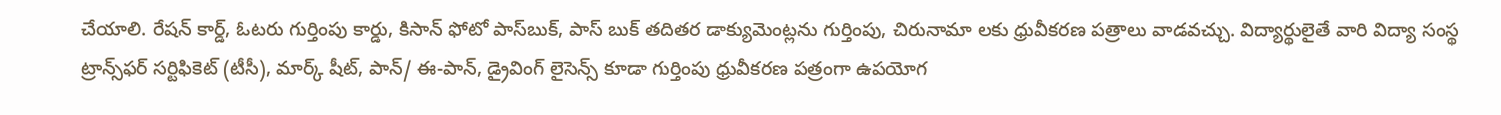చేయాలి. రేషన్ కార్డ్, ఓటరు గుర్తింపు కార్డు, కిసాన్ ఫోటో పాస్‌బుక్, పాస్ బుక్ తదితర డాక్యుమెంట్లను గుర్తింపు, చిరునామా లకు ధ్రువీకరణ పత్రాలు వాడవచ్చు. విద్యార్థులైతే వారి విద్యా సంస్థ ట్రాన్స్‌ఫర్ సర్టిఫికెట్ (టీసీ), మార్క్ షీట్, పాన్/ ఈ-పాన్, డ్రైవింగ్ లైసెన్స్ కూడా గుర్తింపు ధ్రువీకరణ పత్రంగా ఉపయోగ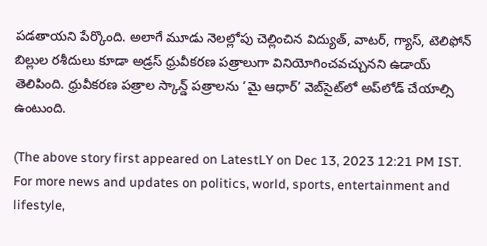పడతాయని పేర్కొంది. అలాగే మూడు నెలల్లోపు చెల్లించిన విద్యుత్, వాటర్, గ్యాస్, టెలిఫోన్ బిల్లుల రశీదులు కూడా అడ్రస్ ధ్రువీకరణ పత్రాలుగా వినియోగించవచ్చునని ఉడాయ్ తెలిపింది. ధ్రువీకరణ పత్రాల స్కాన్డ్ పత్రాలను ‘మై ఆధార్’ వెబ్‌సైట్‌లో అప్‌లోడ్ చేయాల్సి ఉంటుంది.

(The above story first appeared on LatestLY on Dec 13, 2023 12:21 PM IST. For more news and updates on politics, world, sports, entertainment and lifestyle,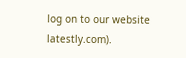log on to our website latestly.com).